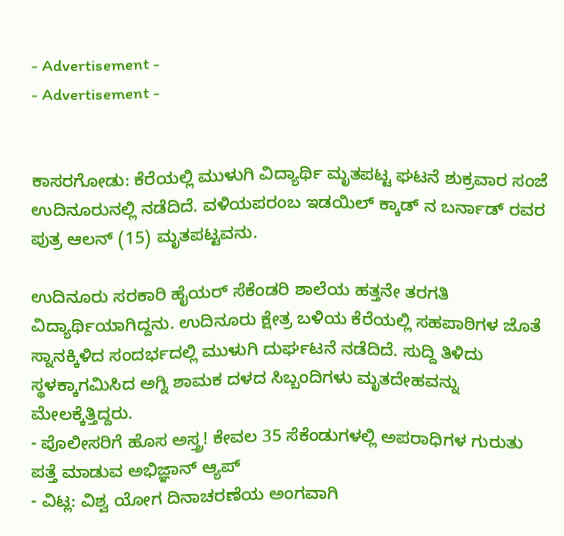- Advertisement -
- Advertisement -


ಕಾಸರಗೋಡು: ಕೆರೆಯಲ್ಲಿ ಮುಳುಗಿ ವಿದ್ಯಾರ್ಥಿ ಮೃತಪಟ್ಟ ಘಟನೆ ಶುಕ್ರವಾರ ಸಂಜೆ ಉದಿನೂರುನಲ್ಲಿ ನಡೆದಿದೆ. ವಳಿಯಪರಂಬ ಇಡಯಿಲ್ ಕ್ಕಾಡ್ ನ ಬರ್ನಾಡ್ ರವರ ಪುತ್ರ ಆಲನ್ (15) ಮೃತಪಟ್ಟವನು.

ಉದಿನೂರು ಸರಕಾರಿ ಹೈಯರ್ ಸೆಕೆಂಡರಿ ಶಾಲೆಯ ಹತ್ತನೇ ತರಗತಿ ವಿದ್ಯಾರ್ಥಿಯಾಗಿದ್ದನು. ಉದಿನೂರು ಕ್ಷೇತ್ರ ಬಳಿಯ ಕೆರೆಯಲ್ಲಿ ಸಹಪಾಠಿಗಳ ಜೊತೆ ಸ್ನಾನಕ್ಕಿಳಿದ ಸಂದರ್ಭದಲ್ಲಿ ಮುಳುಗಿ ದುರ್ಘಟನೆ ನಡೆದಿದೆ. ಸುದ್ದಿ ತಿಳಿದು ಸ್ಥಳಕ್ಕಾಗಮಿಸಿದ ಅಗ್ನಿ ಶಾಮಕ ದಳದ ಸಿಬ್ಬಂದಿಗಳು ಮೃತದೇಹವನ್ನು ಮೇಲಕ್ಕೆತ್ತಿದ್ದರು.
- ಪೊಲೀಸರಿಗೆ ಹೊಸ ಅಸ್ತ್ರ! ಕೇವಲ 35 ಸೆಕೆಂಡುಗಳಲ್ಲಿ ಅಪರಾಧಿಗಳ ಗುರುತು ಪತ್ತೆ ಮಾಡುವ ಅಭಿಜ್ಞಾನ್ ಆ್ಯಪ್
- ವಿಟ್ಲ: ವಿಶ್ವ ಯೋಗ ದಿನಾಚರಣೆಯ ಅಂಗವಾಗಿ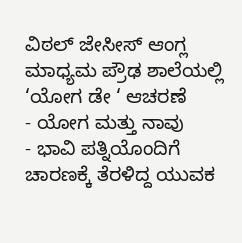ವಿಠಲ್ ಜೇಸೀಸ್ ಆಂಗ್ಲ ಮಾಧ್ಯಮ ಪ್ರೌಢ ಶಾಲೆಯಲ್ಲಿ ‘ಯೋಗ ಡೇ ‘ ಆಚರಣೆ
- ಯೋಗ ಮತ್ತು ನಾವು
- ಭಾವಿ ಪತ್ನಿಯೊಂದಿಗೆ ಚಾರಣಕ್ಕೆ ತೆರಳಿದ್ದ ಯುವಕ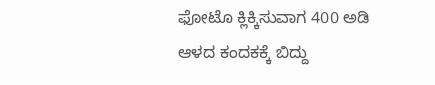ಫೋಟೊ ಕ್ಲಿಕ್ಕಿಸುವಾಗ 400 ಅಡಿ ಆಳದ ಕಂದಕಕ್ಕೆ ಬಿದ್ದು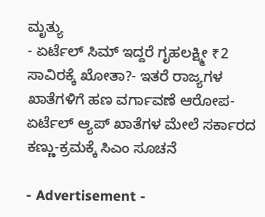ಮೃತ್ಯು
- ಏರ್ಟೆಲ್ ಸಿಮ್ ಇದ್ದರೆ ಗೃಹಲಕ್ಷ್ಮೀ ₹2 ಸಾವಿರಕ್ಕೆ ಖೋತಾ?- ಇತರೆ ರಾಜ್ಯಗಳ ಖಾತೆಗಳಿಗೆ ಹಣ ವರ್ಗಾವಣೆ ಆರೋಪ-ಏರ್ಟೆಲ್ ಆ್ಯಪ್ ಖಾತೆಗಳ ಮೇಲೆ ಸರ್ಕಾರದ ಕಣ್ಣು-ಕ್ರಮಕ್ಕೆ ಸಿಎಂ ಸೂಚನೆ

- Advertisement -